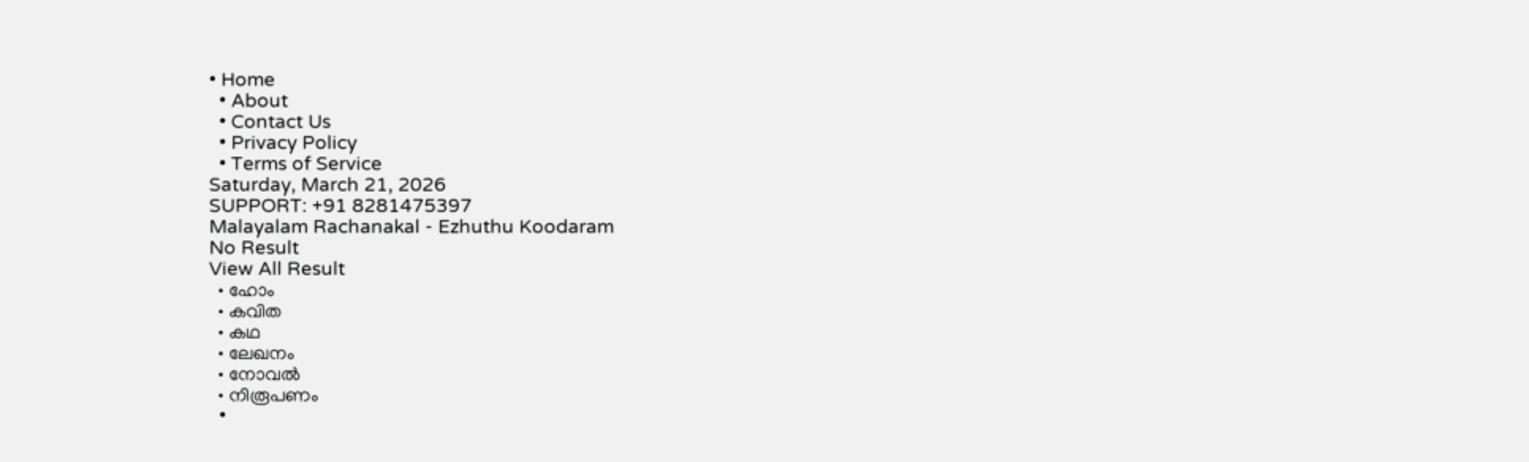• Home
  • About
  • Contact Us
  • Privacy Policy
  • Terms of Service
Saturday, March 21, 2026
SUPPORT: +91 8281475397
Malayalam Rachanakal - Ezhuthu Koodaram
No Result
View All Result
  • ഹോം
  • കവിത
  • കഥ
  • ലേഖനം
  • നോവൽ
  • നിരൂപണം
  •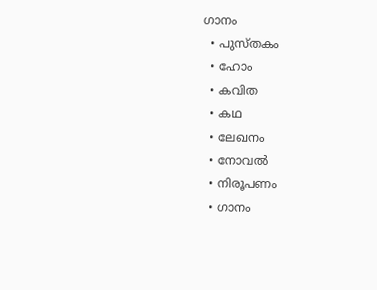ഗാനം
  • പുസ്തകം
  • ഹോം
  • കവിത
  • കഥ
  • ലേഖനം
  • നോവൽ
  • നിരൂപണം
  • ഗാനം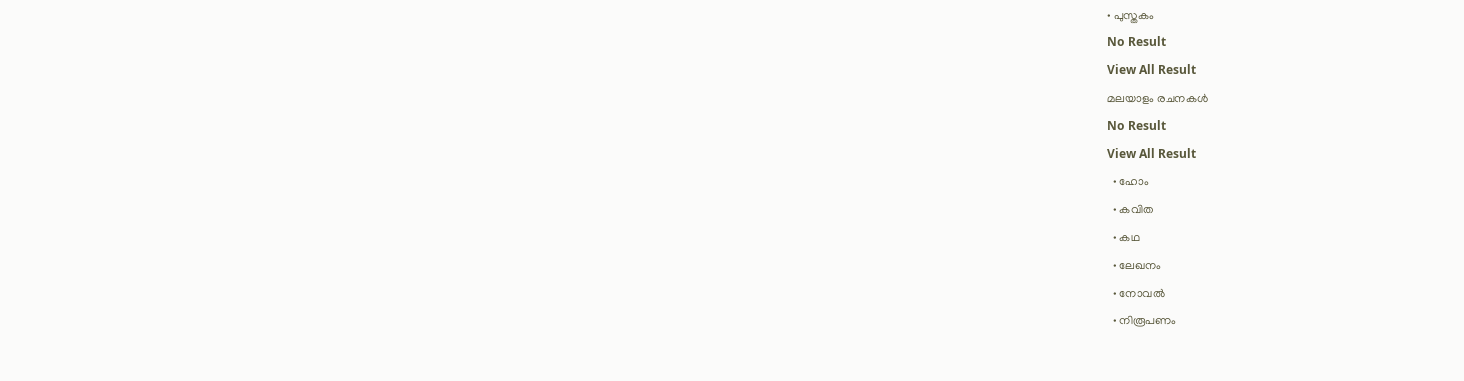• പുസ്തകം
No Result
View All Result
മലയാളം രചനകൾ
No Result
View All Result
  • ഹോം
  • കവിത
  • കഥ
  • ലേഖനം
  • നോവൽ
  • നിരൂപണം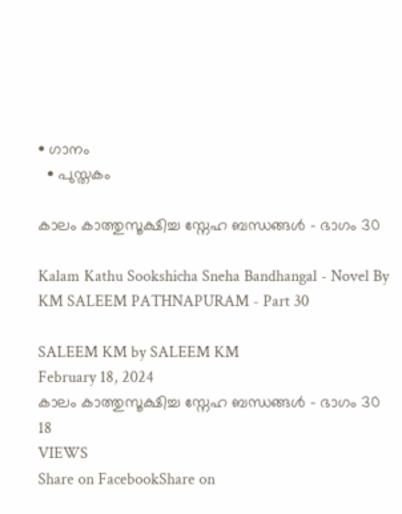• ഗാനം
  • പുസ്തകം

കാലം കാത്തുസൂക്ഷിച്ച സ്നേഹ ബന്ധങ്ങൾ – ഭാഗം 30

Kalam Kathu Sookshicha Sneha Bandhangal - Novel By KM SALEEM PATHNAPURAM - Part 30

SALEEM KM by SALEEM KM
February 18, 2024
കാലം കാത്തുസൂക്ഷിച്ച സ്നേഹ ബന്ധങ്ങൾ – ഭാഗം 30
18
VIEWS
Share on FacebookShare on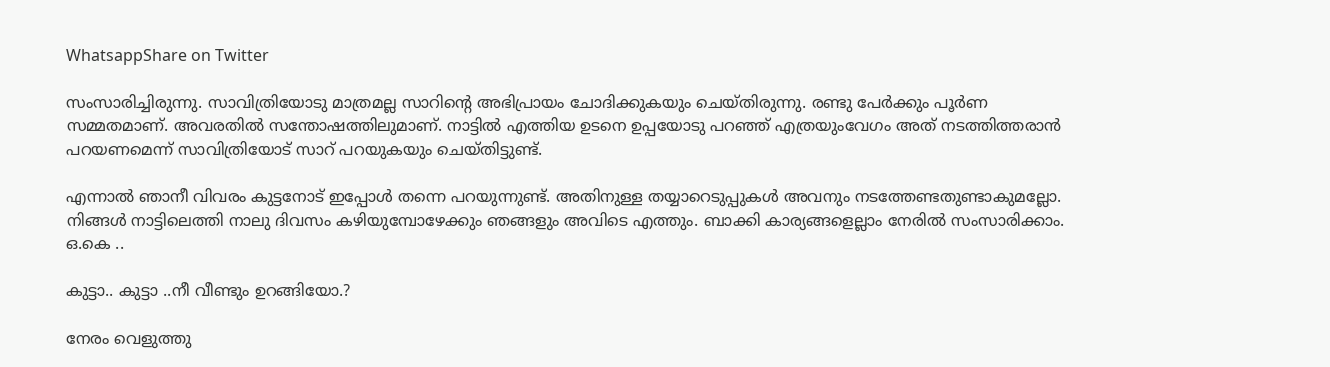WhatsappShare on Twitter

സംസാരിച്ചിരുന്നു. സാവിത്രിയോടു മാത്രമല്ല സാറിൻ്റെ അഭിപ്രായം ചോദിക്കുകയും ചെയ്തിരുന്നു. രണ്ടു പേർക്കും പൂർണ സമ്മതമാണ്. അവരതിൽ സന്തോഷത്തിലുമാണ്. നാട്ടിൽ എത്തിയ ഉടനെ ഉപ്പയോടു പറഞ്ഞ് എത്രയുംവേഗം അത് നടത്തിത്തരാൻ പറയണമെന്ന് സാവിത്രിയോട് സാറ് പറയുകയും ചെയ്തിട്ടുണ്ട്.

എന്നാൽ ഞാനീ വിവരം കുട്ടനോട് ഇപ്പോൾ തന്നെ പറയുന്നുണ്ട്. അതിനുള്ള തയ്യാറെടുപ്പുകൾ അവനും നടത്തേണ്ടതുണ്ടാകുമല്ലോ. നിങ്ങൾ നാട്ടിലെത്തി നാലു ദിവസം കഴിയുമ്പോഴേക്കും ഞങ്ങളും അവിടെ എത്തും. ബാക്കി കാര്യങ്ങളെല്ലാം നേരിൽ സംസാരിക്കാം. ഒ.കെ ..

കുട്ടാ.. കുട്ടാ ..നീ വീണ്ടും ഉറങ്ങിയോ.?

നേരം വെളുത്തു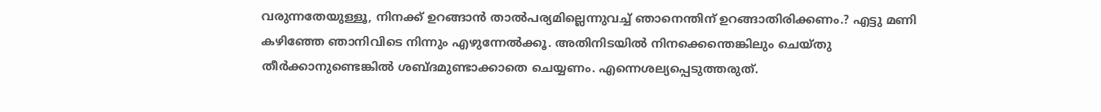വരുന്നതേയുള്ളൂ, നിനക്ക് ഉറങ്ങാൻ താൽപര്യമില്ലെന്നുവച്ച് ഞാനെന്തിന് ഉറങ്ങാതിരിക്കണം.? എട്ടു മണി കഴിഞ്ഞേ ഞാനിവിടെ നിന്നും എഴുന്നേൽക്കൂ. അതിനിടയിൽ നിനക്കെന്തെങ്കിലും ചെയ്തു തീർക്കാനുണ്ടെങ്കിൽ ശബ്ദമുണ്ടാക്കാതെ ചെയ്യണം. എന്നെശല്യപ്പെടുത്തരുത്.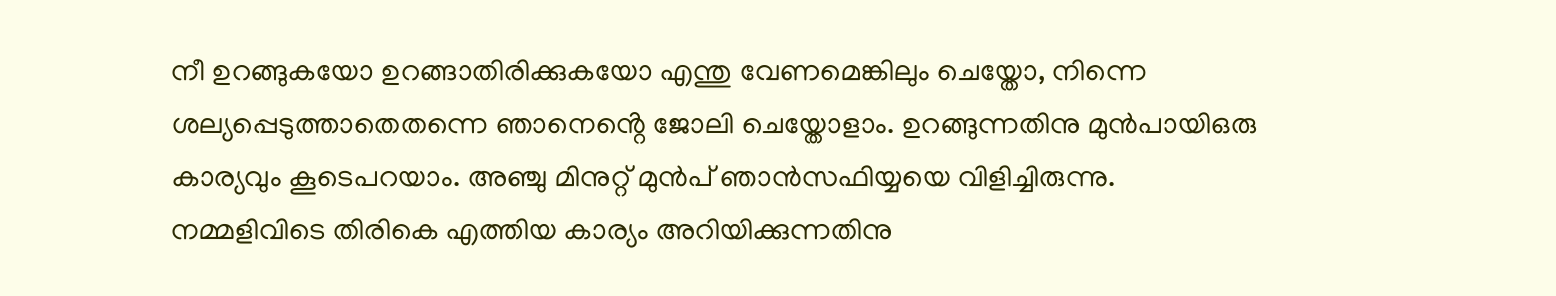നീ ഉറങ്ങുകയോ ഉറങ്ങാതിരിക്കുകയോ എന്തു വേണമെങ്കിലും ചെയ്തോ, നിന്നെ ശല്യപ്പെടുത്താതെതന്നെ ഞാനെൻ്റെ ജോലി ചെയ്തോളാം. ഉറങ്ങുന്നതിനു മുൻപായിഒരു കാര്യവും കൂടെപറയാം. അഞ്ചു മിനുറ്റ് മുൻപ് ഞാൻസഫിയ്യയെ വിളിച്ചിരുന്നു. നമ്മളിവിടെ തിരികെ എത്തിയ കാര്യം അറിയിക്കുന്നതിനു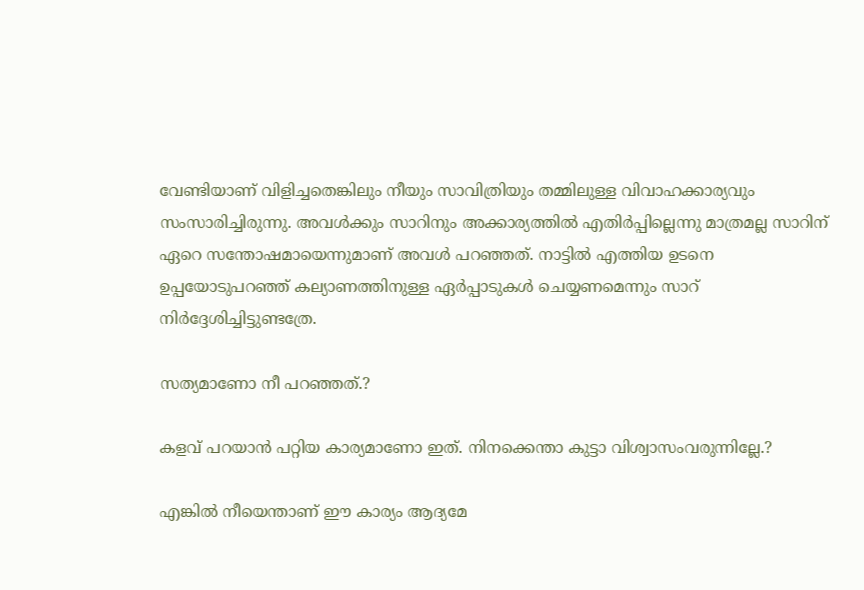വേണ്ടിയാണ് വിളിച്ചതെങ്കിലും നീയും സാവിത്രിയും തമ്മിലുള്ള വിവാഹക്കാര്യവും സംസാരിച്ചിരുന്നു. അവൾക്കും സാറിനും അക്കാര്യത്തിൽ എതിർപ്പില്ലെന്നു മാത്രമല്ല സാറിന് ഏറെ സന്തോഷമായെന്നുമാണ് അവൾ പറഞ്ഞത്. നാട്ടിൽ എത്തിയ ഉടനെ ഉപ്പയോടുപറഞ്ഞ് കല്യാണത്തിനുള്ള ഏർപ്പാടുകൾ ചെയ്യണമെന്നും സാറ് നിർദ്ദേശിച്ചിട്ടുണ്ടത്രേ.

സത്യമാണോ നീ പറഞ്ഞത്.?

കളവ് പറയാൻ പറ്റിയ കാര്യമാണോ ഇത്. നിനക്കെന്താ കുട്ടാ വിശ്വാസംവരുന്നില്ലേ.?

എങ്കിൽ നീയെന്താണ് ഈ കാര്യം ആദ്യമേ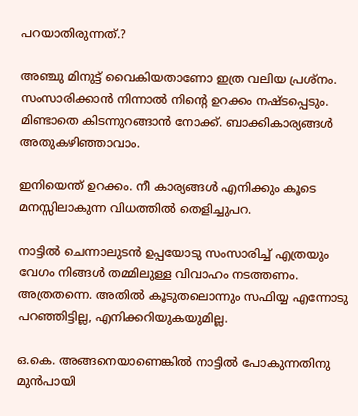പറയാതിരുന്നത്.?

അഞ്ചു മിനുട്ട് വൈകിയതാണോ ഇത്ര വലിയ പ്രശ്നം. സംസാരിക്കാൻ നിന്നാൽ നിൻ്റെ ഉറക്കം നഷ്ടപ്പെടും. മിണ്ടാതെ കിടന്നുറങ്ങാൻ നോക്ക്. ബാക്കികാര്യങ്ങൾ അതുകഴിഞ്ഞാവാം.

ഇനിയെന്ത് ഉറക്കം. നീ കാര്യങ്ങൾ എനിക്കും കൂടെ മനസ്സിലാകുന്ന വിധത്തിൽ തെളിച്ചുപറ.

നാട്ടിൽ ചെന്നാലുടൻ ഉപ്പയോടു സംസാരിച്ച് എത്രയും വേഗം നിങ്ങൾ തമ്മിലുള്ള വിവാഹം നടത്തണം. അത്രതന്നെ. അതിൽ കൂടുതലൊന്നും സഫിയ്യ എന്നോടു പറഞ്ഞിട്ടില്ല, എനിക്കറിയുകയുമില്ല.

ഒ.കെ. അങ്ങനെയാണെങ്കിൽ നാട്ടിൽ പോകുന്നതിനു മുൻപായി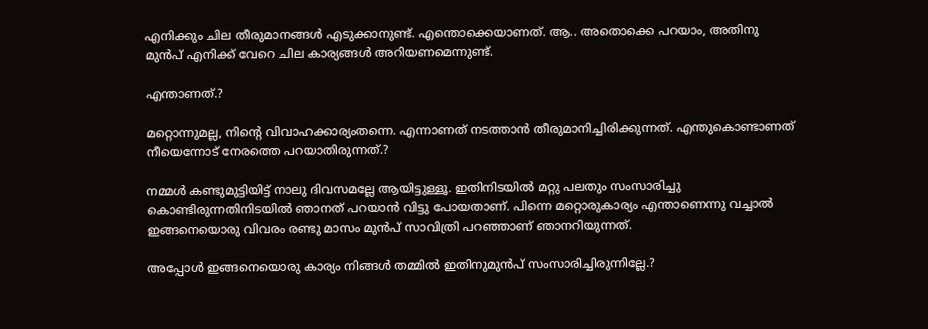എനിക്കും ചില തീരുമാനങ്ങൾ എടുക്കാനുണ്ട്. എന്തൊക്കെയാണത്. ആ.. അതൊക്കെ പറയാം, അതിനു മുൻപ് എനിക്ക് വേറെ ചില കാര്യങ്ങൾ അറിയണമെന്നുണ്ട്.

എന്താണത്.?

മറ്റൊന്നുമല്ല, നിൻ്റെ വിവാഹക്കാര്യംതന്നെ. എന്നാണത് നടത്താൻ തീരുമാനിച്ചിരിക്കുന്നത്. എന്തുകൊണ്ടാണത് നീയെന്നോട് നേരത്തെ പറയാതിരുന്നത്.?

നമ്മൾ കണ്ടുമുട്ടിയിട്ട് നാലു ദിവസമല്ലേ ആയിട്ടുള്ളൂ. ഇതിനിടയിൽ മറ്റു പലതും സംസാരിച്ചു കൊണ്ടിരുന്നതിനിടയിൽ ഞാനത് പറയാൻ വിട്ടു പോയതാണ്. പിന്നെ മറ്റൊരുകാര്യം എന്താണെന്നു വച്ചാൽ ഇങ്ങനെയൊരു വിവരം രണ്ടു മാസം മുൻപ് സാവിത്രി പറഞ്ഞാണ് ഞാനറിയുന്നത്.

അപ്പോൾ ഇങ്ങനെയൊരു കാര്യം നിങ്ങൾ തമ്മിൽ ഇതിനുമുൻപ് സംസാരിച്ചിരുന്നില്ലേ.?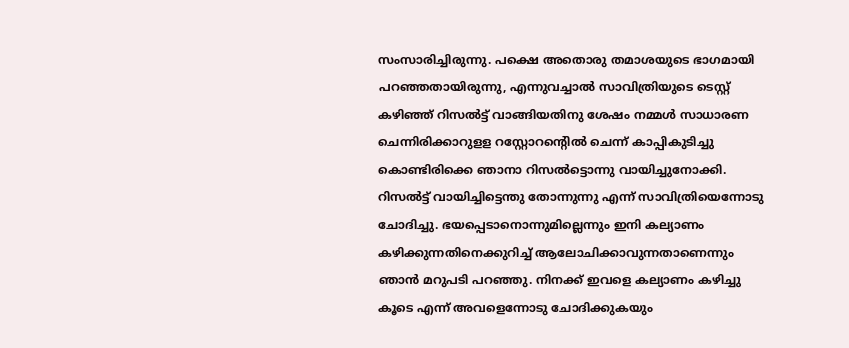സംസാരിച്ചിരുന്നു. പക്ഷെ അതൊരു തമാശയുടെ ഭാഗമായി പറഞ്ഞതായിരുന്നു, എന്നുവച്ചാൽ സാവിത്രിയുടെ ടെസ്റ്റ് കഴിഞ്ഞ് റിസൽട്ട് വാങ്ങിയതിനു ശേഷം നമ്മൾ സാധാരണ ചെന്നിരിക്കാറുളള റസ്റ്റോറൻ്റെിൽ ചെന്ന് കാപ്പികുടിച്ചു കൊണ്ടിരിക്കെ ഞാനാ റിസൽട്ടൊന്നു വായിച്ചുനോക്കി. റിസൽട്ട് വായിച്ചിട്ടെന്തു തോന്നുന്നു എന്ന് സാവിത്രിയെന്നോടു ചോദിച്ചു. ഭയപ്പെടാനൊന്നുമില്ലെന്നും ഇനി കല്യാണം കഴിക്കുന്നതിനെക്കുറിച്ച് ആലോചിക്കാവുന്നതാണെന്നും ഞാൻ മറുപടി പറഞ്ഞു. നിനക്ക് ഇവളെ കല്യാണം കഴിച്ചു കൂടെ എന്ന് അവളെന്നോടു ചോദിക്കുകയും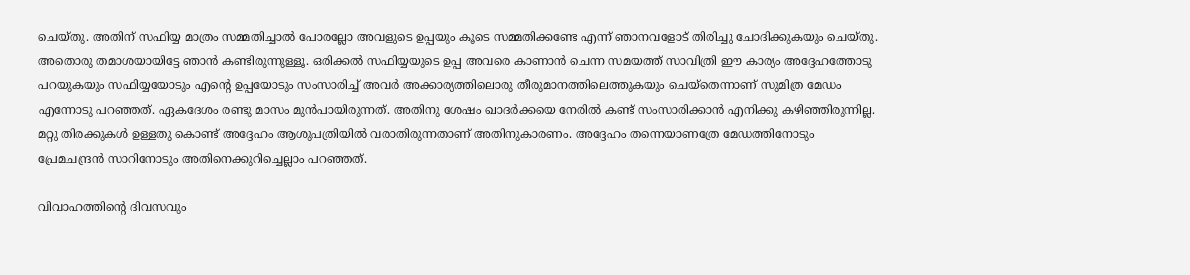ചെയ്തു. അതിന് സഫിയ്യ മാത്രം സമ്മതിച്ചാൽ പോരല്ലോ അവളുടെ ഉപ്പയും കൂടെ സമ്മതിക്കണ്ടേ എന്ന് ഞാനവളോട് തിരിച്ചു ചോദിക്കുകയും ചെയ്തു. അതൊരു തമാശയായിട്ടേ ഞാൻ കണ്ടിരുന്നുള്ളൂ. ഒരിക്കൽ സഫിയ്യയുടെ ഉപ്പ അവരെ കാണാൻ ചെന്ന സമയത്ത് സാവിത്രി ഈ കാര്യം അദ്ദേഹത്തോടു പറയുകയും സഫിയ്യയോടും എൻ്റെ ഉപ്പയോടും സംസാരിച്ച് അവർ അക്കാര്യത്തിലൊരു തീരുമാനത്തിലെത്തുകയും ചെയ്തെന്നാണ് സുമിത്ര മേഡം എന്നോടു പറഞ്ഞത്. ഏകദേശം രണ്ടു മാസം മുൻപായിരുന്നത്. അതിനു ശേഷം ഖാദർക്കയെ നേരിൽ കണ്ട് സംസാരിക്കാൻ എനിക്കു കഴിഞ്ഞിരുന്നില്ല. മറ്റു തിരക്കുകൾ ഉള്ളതു കൊണ്ട് അദ്ദേഹം ആശുപത്രിയിൽ വരാതിരുന്നതാണ് അതിനുകാരണം. അദ്ദേഹം തന്നെയാണത്രേ മേഡത്തിനോടും പ്രേമചന്ദ്രൻ സാറിനോടും അതിനെക്കുറിച്ചെല്ലാം പറഞ്ഞത്.

വിവാഹത്തിൻ്റെ ദിവസവും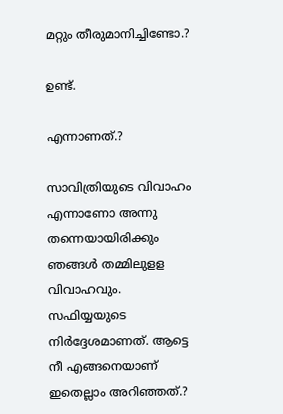മറ്റും തീരുമാനിച്ചിണ്ടോ.?

ഉണ്ട്.

എന്നാണത്.?

സാവിത്രിയുടെ വിവാഹം എന്നാണോ അന്നു തന്നെയായിരിക്കും ഞങ്ങൾ തമ്മിലുളള വിവാഹവും. സഫിയ്യയുടെ നിർദ്ദേശമാണത്. ആട്ടെ നീ എങ്ങനെയാണ് ഇതെല്ലാം അറിഞ്ഞത്.?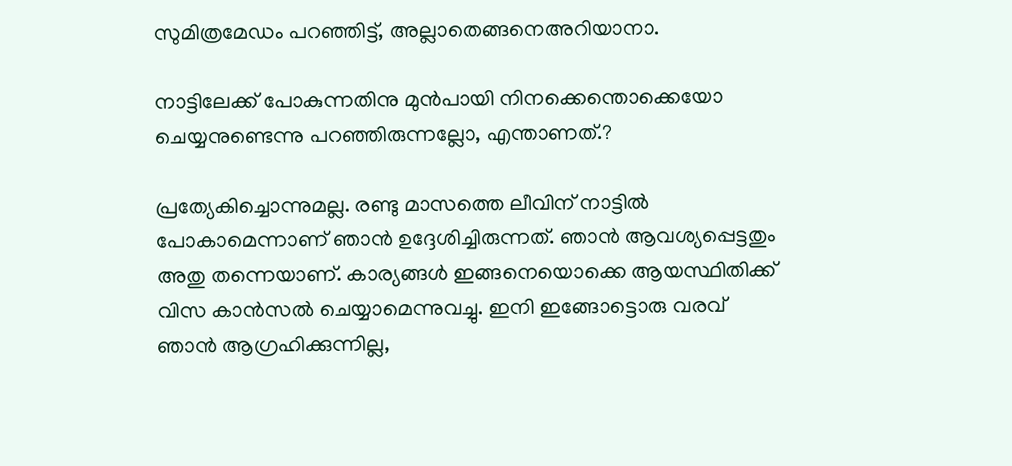സുമിത്രമേഡം പറഞ്ഞിട്ട്, അല്ലാതെങ്ങനെഅറിയാനാ.

നാട്ടിലേക്ക് പോകുന്നതിനു മുൻപായി നിനക്കെന്തൊക്കെയോ ചെയ്യനുണ്ടെന്നു പറഞ്ഞിരുന്നല്ലോ, എന്താണത്.?

പ്രത്യേകിച്ചൊന്നുമല്ല. രണ്ടു മാസത്തെ ലീവിന് നാട്ടിൽ പോകാമെന്നാണ് ഞാൻ ഉദ്ദേശിച്ചിരുന്നത്. ഞാൻ ആവശ്യപ്പെട്ടതും അതു തന്നെയാണ്. കാര്യങ്ങൾ ഇങ്ങനെയൊക്കെ ആയസ്ഥിതിക്ക് വിസ കാൻസൽ ചെയ്യാമെന്നുവച്ചു. ഇനി ഇങ്ങോട്ടൊരു വരവ് ഞാൻ ആഗ്രഹിക്കുന്നില്ല,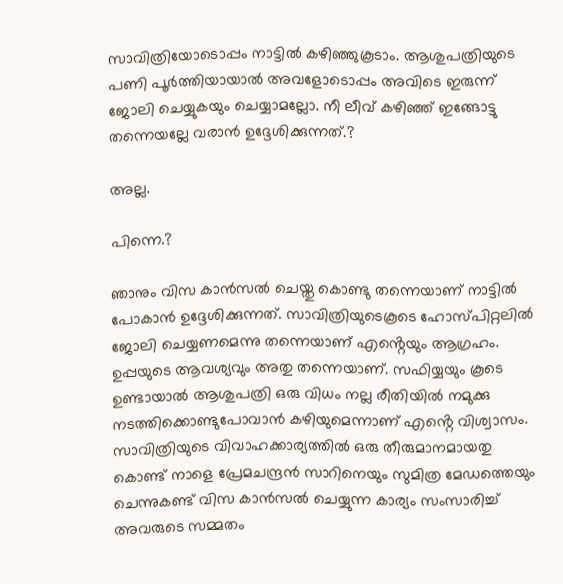സാവിത്രിയോടൊപ്പം നാട്ടിൽ കഴിഞ്ഞുകൂടാം. ആശുപത്രിയുടെ പണി പൂർത്തിയായാൽ അവളോടൊപ്പം അവിടെ ഇരുന്ന് ജോലി ചെയ്യുകയും ചെയ്യാമല്ലോ. നീ ലീവ് കഴിഞ്ഞ് ഇങ്ങോട്ടു തന്നെയല്ലേ വരാൻ ഉദ്ദേശിക്കുന്നത്.?

അല്ല.

പിന്നെ.?

ഞാനും വിസ കാൻസൽ ചെയ്തു കൊണ്ടു തന്നെയാണ് നാട്ടിൽ പോകാൻ ഉദ്ദേശിക്കുന്നത്. സാവിത്രിയുടെകൂടെ ഹോസ്പിറ്റലിൽ ജോലി ചെയ്യണമെന്നു തന്നെയാണ് എൻ്റെയും ആഗ്രഹം. ഉപ്പയുടെ ആവശ്യവും അതു തന്നെയാണ്. സഫിയ്യയും കൂടെ ഉണ്ടായാൽ ആശുപത്രി ഒരു വിധം നല്ല രീതിയിൽ നമുക്കു നടത്തിക്കൊണ്ടുപോവാൻ കഴിയുമെന്നാണ് എൻ്റെ വിശ്വാസം. സാവിത്രിയുടെ വിവാഹക്കാര്യത്തിൽ ഒരു തീരുമാനമായതു കൊണ്ട് നാളെ പ്രേമചന്ദ്രൻ സാറിനെയും സുമിത്ര മേഡത്തെയും ചെന്നുകണ്ട് വിസ കാൻസൽ ചെയ്യുന്ന കാര്യം സംസാരിച്ച് അവരുടെ സമ്മതം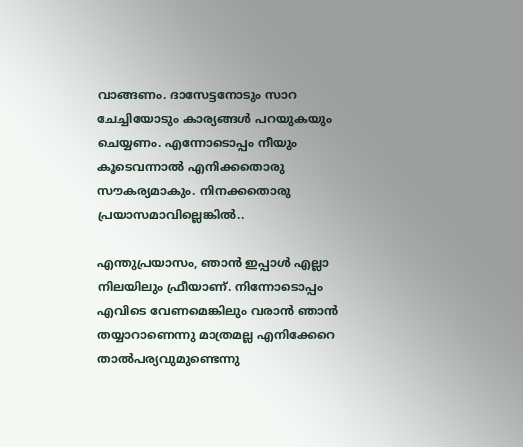വാങ്ങണം. ദാസേട്ടനോടും സാറ ചേച്ചിയോടും കാര്യങ്ങൾ പറയുകയും ചെയ്യണം. എന്നോടൊപ്പം നീയും കൂടെവന്നാൽ എനിക്കതൊരു സൗകര്യമാകും. നിനക്കതൊരു പ്രയാസമാവില്ലെങ്കിൽ..

എന്തുപ്രയാസം, ഞാൻ ഇപ്പാൾ എല്ലാ നിലയിലും ഫ്രീയാണ്. നിന്നോടൊപ്പം എവിടെ വേണമെങ്കിലും വരാൻ ഞാൻ തയ്യാറാണെന്നു മാത്രമല്ല എനിക്കേറെ താൽപര്യവുമുണ്ടെന്നു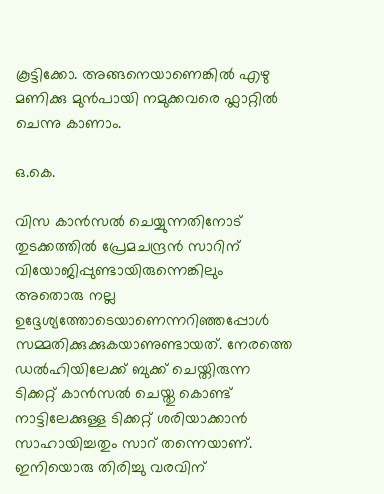കൂട്ടിക്കോ. അങ്ങനെയാണെങ്കിൽ എഴു മണിക്കു മുൻപായി നമുക്കവരെ ഫ്ലാറ്റിൽ ചെന്നു കാണാം.

ഒ.കെ.

വിസ കാൻസൽ ചെയ്യുന്നതിനോട് തുടക്കത്തിൽ പ്രേമചന്ദ്രൻ സാറിന് വിയോജിപ്പുണ്ടായിരുന്നെങ്കിലും അതൊരു നല്ല ഉദ്ദേശ്യത്തോടെയാണെന്നറിഞ്ഞപ്പോൾ സമ്മതിക്കുക്കുകയാണുണ്ടായത്. നേരത്തെ ഡൽഹിയിലേക്ക് ബുക്ക് ചെയ്തിരുന്ന ടിക്കറ്റ് കാൻസൽ ചെയ്തു കൊണ്ട് നാട്ടിലേക്കുള്ള ടിക്കറ്റ് ശരിയാക്കാൻ സാഹായിച്ചതും സാറ് തന്നെയാണ്. ഇനിയൊരു തിരിച്ചു വരവിന്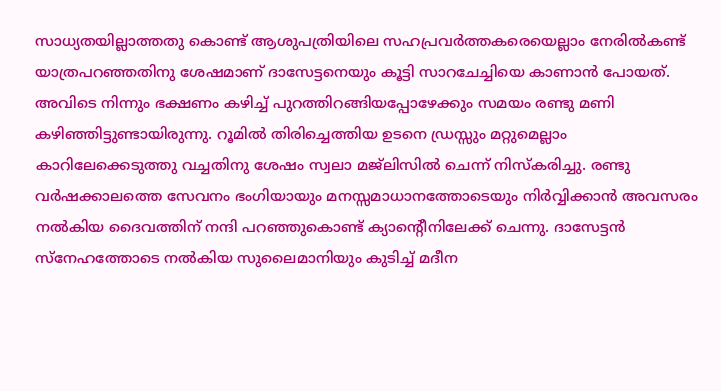സാധ്യതയില്ലാത്തതു കൊണ്ട് ആശുപത്രിയിലെ സഹപ്രവർത്തകരെയെല്ലാം നേരിൽകണ്ട് യാത്രപറഞ്ഞതിനു ശേഷമാണ് ദാസേട്ടനെയും കൂട്ടി സാറചേച്ചിയെ കാണാൻ പോയത്. അവിടെ നിന്നും ഭക്ഷണം കഴിച്ച് പുറത്തിറങ്ങിയപ്പോഴേക്കും സമയം രണ്ടു മണി കഴിഞ്ഞിട്ടുണ്ടായിരുന്നു. റൂമിൽ തിരിച്ചെത്തിയ ഉടനെ ഡ്രസ്സും മറ്റുമെല്ലാം കാറിലേക്കെടുത്തു വച്ചതിനു ശേഷം സ്വലാ മജ്ലിസിൽ ചെന്ന് നിസ്കരിച്ചു. രണ്ടു വർഷക്കാലത്തെ സേവനം ഭംഗിയായും മനസ്സമാധാനത്തോടെയും നിർവ്വിക്കാൻ അവസരം നൽകിയ ദൈവത്തിന് നന്ദി പറഞ്ഞുകൊണ്ട് ക്യാൻ്റെീനിലേക്ക് ചെന്നു. ദാസേട്ടൻ സ്നേഹത്തോടെ നൽകിയ സുലൈമാനിയും കുടിച്ച് മദീന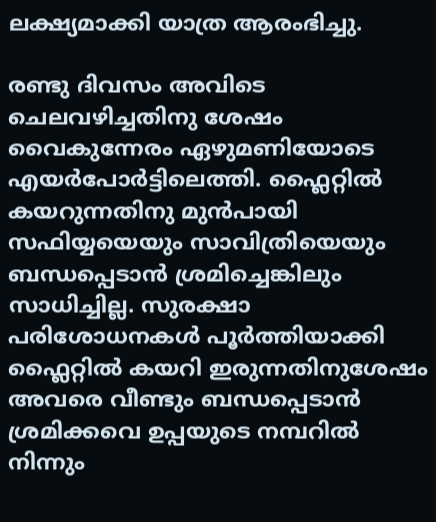ലക്ഷ്യമാക്കി യാത്ര ആരംഭിച്ചു.

രണ്ടു ദിവസം അവിടെ ചെലവഴിച്ചതിനു ശേഷം വൈകുന്നേരം ഏഴുമണിയോടെ എയർപോർട്ടിലെത്തി. ഫ്ലൈറ്റിൽ കയറുന്നതിനു മുൻപായി സഫിയ്യയെയും സാവിത്രിയെയും ബന്ധപ്പെടാൻ ശ്രമിച്ചെങ്കിലും സാധിച്ചില്ല. സുരക്ഷാ പരിശോധനകൾ പൂർത്തിയാക്കി ഫ്ലൈറ്റിൽ കയറി ഇരുന്നതിനുശേഷം അവരെ വീണ്ടും ബന്ധപ്പെടാൻ ശ്രമിക്കവെ ഉപ്പയുടെ നമ്പറിൽ നിന്നും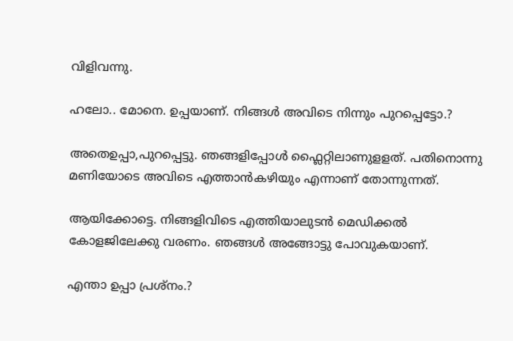വിളിവന്നു.

ഹലോ.. മോനെ. ഉപ്പയാണ്. നിങ്ങൾ അവിടെ നിന്നും പുറപ്പെട്ടോ.?

അതെഉപ്പാ,പുറപ്പെട്ടു. ഞങ്ങളിപ്പോൾ ഫ്ലൈറ്റിലാണുളളത്. പതിനൊന്നു മണിയോടെ അവിടെ എത്താൻകഴിയും എന്നാണ് തോന്നുന്നത്.

ആയിക്കോട്ടെ. നിങ്ങളിവിടെ എത്തിയാലുടൻ മെഡിക്കൽ കോളജിലേക്കു വരണം. ഞങ്ങൾ അങ്ങോട്ടു പോവുകയാണ്.

എന്താ ഉപ്പാ പ്രശ്നം.?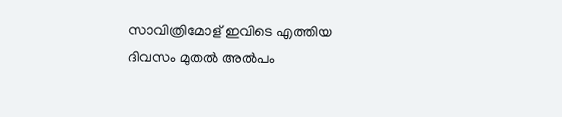സാവിത്രിമോള് ഇവിടെ എത്തിയ ദിവസം മുതൽ അൽപം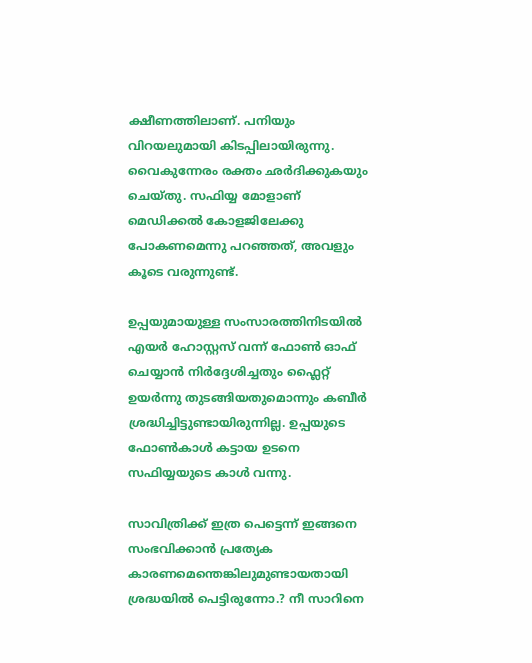ക്ഷീണത്തിലാണ്. പനിയും വിറയലുമായി കിടപ്പിലായിരുന്നു. വൈകുന്നേരം രക്തം ഛർദിക്കുകയും ചെയ്തു. സഫിയ്യ മോളാണ് മെഡിക്കൽ കോളജിലേക്കു പോകണമെന്നു പറഞ്ഞത്, അവളും കൂടെ വരുന്നുണ്ട്.

ഉപ്പയുമായുള്ള സംസാരത്തിനിടയിൽ എയർ ഹോസ്റ്റസ് വന്ന് ഫോൺ ഓഫ് ചെയ്യാൻ നിർദ്ദേശിച്ചതും ഫ്ലൈറ്റ് ഉയർന്നു തുടങ്ങിയതുമൊന്നും കബീർ ശ്രദ്ധിച്ചിട്ടുണ്ടായിരുന്നില്ല. ഉപ്പയുടെ ഫോൺകാൾ കട്ടായ ഉടനെ സഫിയ്യയുടെ കാൾ വന്നു.

സാവിത്രിക്ക് ഇത്ര പെട്ടെന്ന് ഇങ്ങനെ സംഭവിക്കാൻ പ്രത്യേക കാരണമെന്തെങ്കിലുമുണ്ടായതായി ശ്രദ്ധയിൽ പെട്ടിരുന്നോ.? നീ സാറിനെ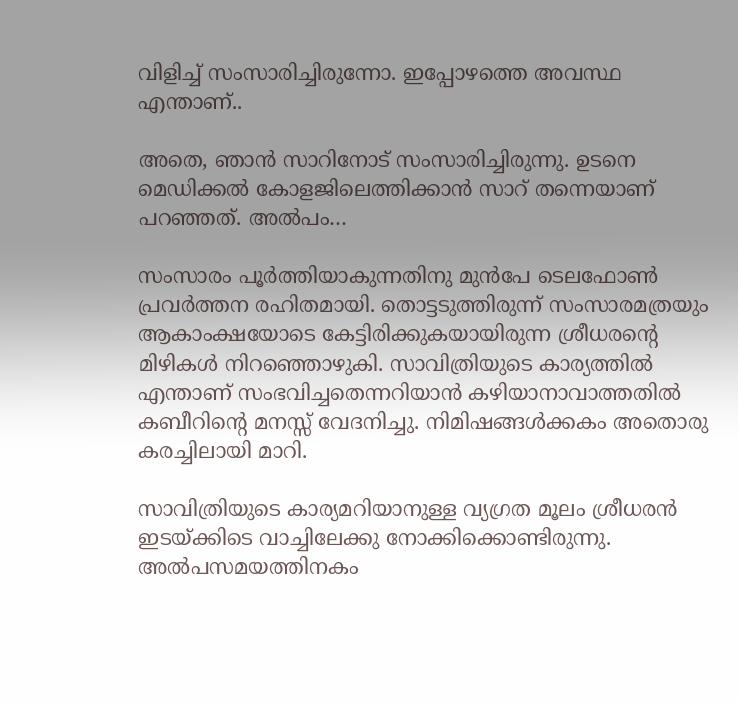വിളിച്ച് സംസാരിച്ചിരുന്നോ. ഇപ്പോഴത്തെ അവസ്ഥ എന്താണ്..

അതെ, ഞാൻ സാറിനോട് സംസാരിച്ചിരുന്നു. ഉടനെ മെഡിക്കൽ കോളജിലെത്തിക്കാൻ സാറ് തന്നെയാണ് പറഞ്ഞത്. അൽപം…

സംസാരം പൂർത്തിയാകുന്നതിനു മുൻപേ ടെലഫോൺ പ്രവർത്തന രഹിതമായി. തൊട്ടടുത്തിരുന്ന് സംസാരമത്രയും ആകാംക്ഷയോടെ കേട്ടിരിക്കുകയായിരുന്ന ശ്രീധരൻ്റെ മിഴികൾ നിറഞ്ഞൊഴുകി. സാവിത്രിയുടെ കാര്യത്തിൽ എന്താണ് സംഭവിച്ചതെന്നറിയാൻ കഴിയാനാവാത്തതിൽ കബീറിൻ്റെ മനസ്സ് വേദനിച്ചു. നിമിഷങ്ങൾക്കകം അതൊരു കരച്ചിലായി മാറി.

സാവിത്രിയുടെ കാര്യമറിയാനുള്ള വ്യഗ്രത മൂലം ശ്രീധരൻ ഇടയ്ക്കിടെ വാച്ചിലേക്കു നോക്കിക്കൊണ്ടിരുന്നു. അൽപസമയത്തിനകം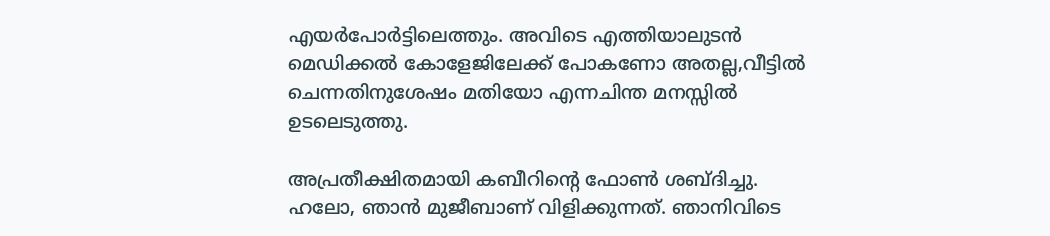എയർപോർട്ടിലെത്തും. അവിടെ എത്തിയാലുടൻ മെഡിക്കൽ കോളേജിലേക്ക് പോകണോ അതല്ല,വീട്ടിൽ ചെന്നതിനുശേഷം മതിയോ എന്നചിന്ത മനസ്സിൽ ഉടലെടുത്തു.

അപ്രതീക്ഷിതമായി കബീറിൻ്റെ ഫോൺ ശബ്ദിച്ചു.
ഹലോ, ഞാൻ മുജീബാണ് വിളിക്കുന്നത്. ഞാനിവിടെ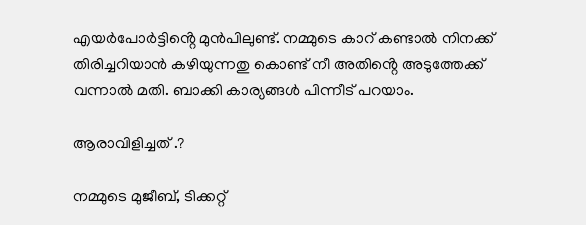എയർപോർട്ടിൻ്റെ മുൻപിലുണ്ട്. നമ്മുടെ കാറ് കണ്ടാൽ നിനക്ക് തിരിച്ചറിയാൻ കഴിയുന്നതു കൊണ്ട് നീ അതിൻ്റെ അടുത്തേക്ക് വന്നാൽ മതി. ബാക്കി കാര്യങ്ങൾ പിന്നീട് പറയാം.

ആരാവിളിച്ചത് .?

നമ്മുടെ മുജീബ്, ടിക്കറ്റ്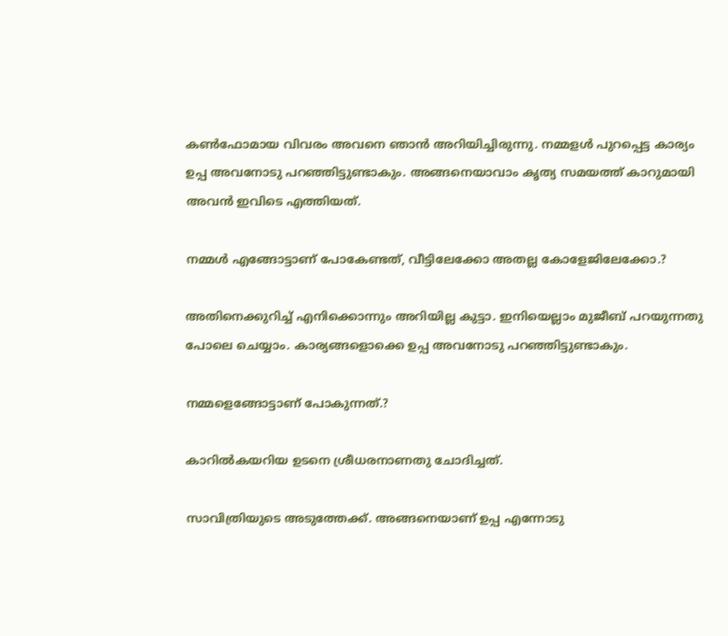കൺഫോമായ വിവരം അവനെ ഞാൻ അറിയിച്ചിരുന്നു. നമ്മളൾ പുറപ്പെട്ട കാര്യം ഉപ്പ അവനോടു പറഞ്ഞിട്ടുണ്ടാകും. അങ്ങനെയാവാം കൃത്യ സമയത്ത് കാറുമായി അവൻ ഇവിടെ എത്തിയത്.

നമ്മൾ എങ്ങോട്ടാണ് പോകേണ്ടത്, വീട്ടിലേക്കോ അതല്ല കോളേജിലേക്കോ.?

അതിനെക്കുറിച്ച് എനിക്കൊന്നും അറിയില്ല കുട്ടാ. ഇനിയെല്ലാം മുജീബ് പറയുന്നതു പോലെ ചെയ്യാം. കാര്യങ്ങളൊക്കെ ഉപ്പ അവനോടു പറഞ്ഞിട്ടുണ്ടാകും.

നമ്മളെങ്ങോട്ടാണ് പോകുന്നത്.?

കാറിൽകയറിയ ഉടനെ ശ്രീധരനാണതു ചോദിച്ചത്.

സാവിത്രിയുടെ അടുത്തേക്ക്. അങ്ങനെയാണ് ഉപ്പ എന്നോടു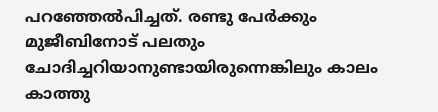പറഞ്ഞേൽപിച്ചത്. രണ്ടു പേർക്കും മുജീബിനോട് പലതും ചോദിച്ചറിയാനുണ്ടായിരുന്നെങ്കിലും കാലം കാത്തു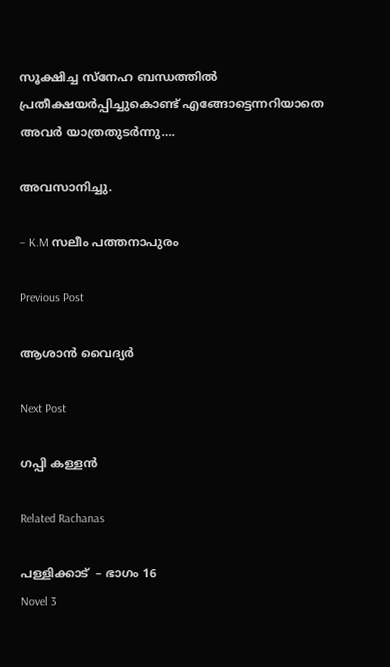സൂക്ഷിച്ച സ്നേഹ ബന്ധത്തിൽ പ്രതീക്ഷയർപ്പിച്ചുകൊണ്ട് എങ്ങോട്ടെന്നറിയാതെ അവർ യാത്രതുടർന്നു….

അവസാനിച്ചു.

– K.M സലീം പത്തനാപുരം

Previous Post

ആശാൻ വൈദ്യർ

Next Post

ഗപ്പി കള്ളൻ

Related Rachanas

പള്ളിക്കാട്  – ഭാഗം 16
Novel 3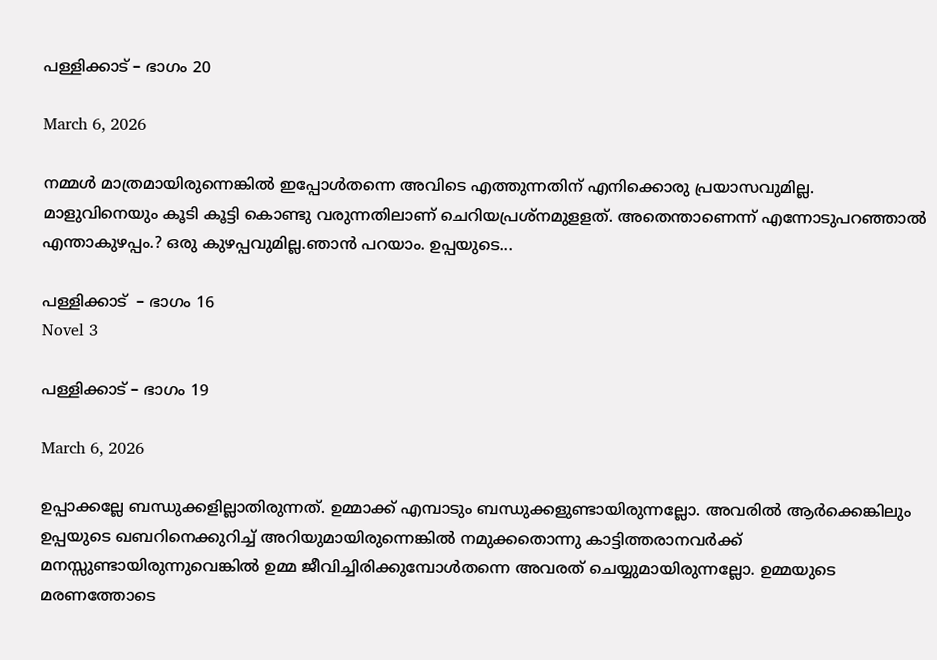പള്ളിക്കാട് – ഭാഗം 20

March 6, 2026

നമ്മൾ മാത്രമായിരുന്നെങ്കിൽ ഇപ്പോൾതന്നെ അവിടെ എത്തുന്നതിന് എനിക്കൊരു പ്രയാസവുമില്ല. മാളുവിനെയും കൂടി കൂട്ടി കൊണ്ടു വരുന്നതിലാണ് ചെറിയപ്രശ്നമുളളത്. അതെന്താണെന്ന് എന്നോടുപറഞ്ഞാൽ എന്താകുഴപ്പം.? ഒരു കുഴപ്പവുമില്ല.ഞാൻ പറയാം. ഉപ്പയുടെ...

പള്ളിക്കാട്  – ഭാഗം 16
Novel 3

പള്ളിക്കാട് – ഭാഗം 19

March 6, 2026

ഉപ്പാക്കല്ലേ ബന്ധുക്കളില്ലാതിരുന്നത്. ഉമ്മാക്ക് എമ്പാടും ബന്ധുക്കളുണ്ടായിരുന്നല്ലോ. അവരിൽ ആർക്കെങ്കിലും ഉപ്പയുടെ ഖബറിനെക്കുറിച്ച് അറിയുമായിരുന്നെങ്കിൽ നമുക്കതൊന്നു കാട്ടിത്തരാനവർക്ക് മനസ്സുണ്ടായിരുന്നുവെങ്കിൽ ഉമ്മ ജീവിച്ചിരിക്കുമ്പോൾതന്നെ അവരത് ചെയ്യുമായിരുന്നല്ലോ. ഉമ്മയുടെ മരണത്തോടെ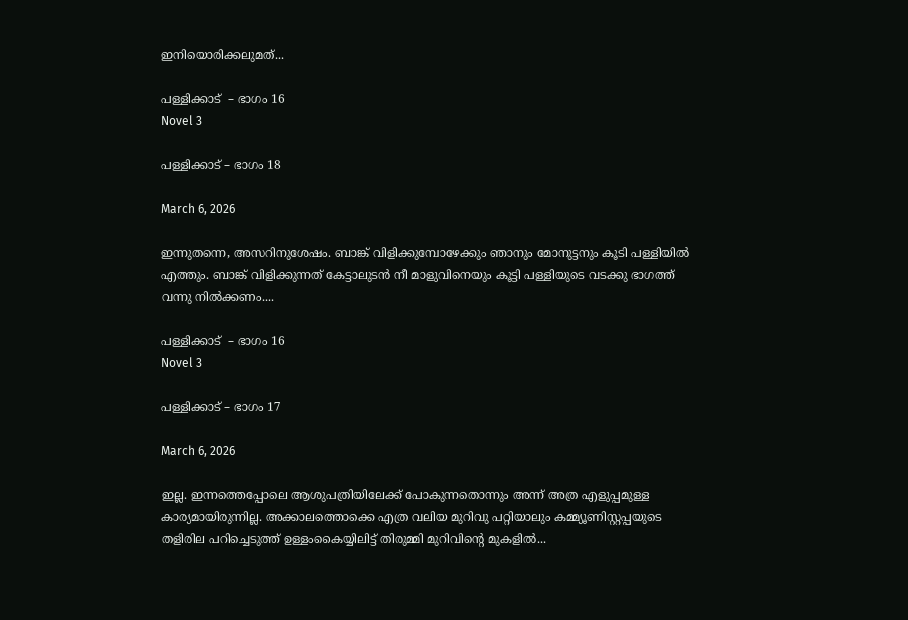ഇനിയൊരിക്കലുമത്...

പള്ളിക്കാട്  – ഭാഗം 16
Novel 3

പള്ളിക്കാട് – ഭാഗം 18

March 6, 2026

ഇന്നുതന്നെ, അസറിനുശേഷം. ബാങ്ക് വിളിക്കുമ്പോഴേക്കും ഞാനും മോനുട്ടനും കൂടി പള്ളിയിൽ എത്തും. ബാങ്ക് വിളിക്കുന്നത് കേട്ടാലുടൻ നീ മാളുവിനെയും കൂട്ടി പള്ളിയുടെ വടക്കു ഭാഗത്ത് വന്നു നിൽക്കണം....

പള്ളിക്കാട്  – ഭാഗം 16
Novel 3

പള്ളിക്കാട് – ഭാഗം 17

March 6, 2026

ഇല്ല. ഇന്നത്തെപ്പോലെ ആശുപത്രിയിലേക്ക് പോകുന്നതൊന്നും അന്ന് അത്ര എളുപ്പമുള്ള കാര്യമായിരുന്നില്ല. അക്കാലത്തൊക്കെ എത്ര വലിയ മുറിവു പറ്റിയാലും കമ്മ്യൂണിസ്റ്റപ്പയുടെ തളിരില പറിച്ചെടുത്ത് ഉള്ളംകൈയ്യിലിട്ട് തിരുമ്മി മുറിവിൻ്റെ മുകളിൽ...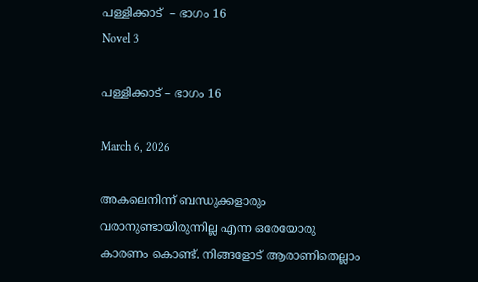പള്ളിക്കാട്  – ഭാഗം 16
Novel 3

പള്ളിക്കാട് – ഭാഗം 16

March 6, 2026

അകലെനിന്ന് ബന്ധുക്കളാരും വരാനുണ്ടായിരുന്നില്ല എന്ന ഒരേയോരു കാരണം കൊണ്ട്. നിങ്ങളോട് ആരാണിതെല്ലാം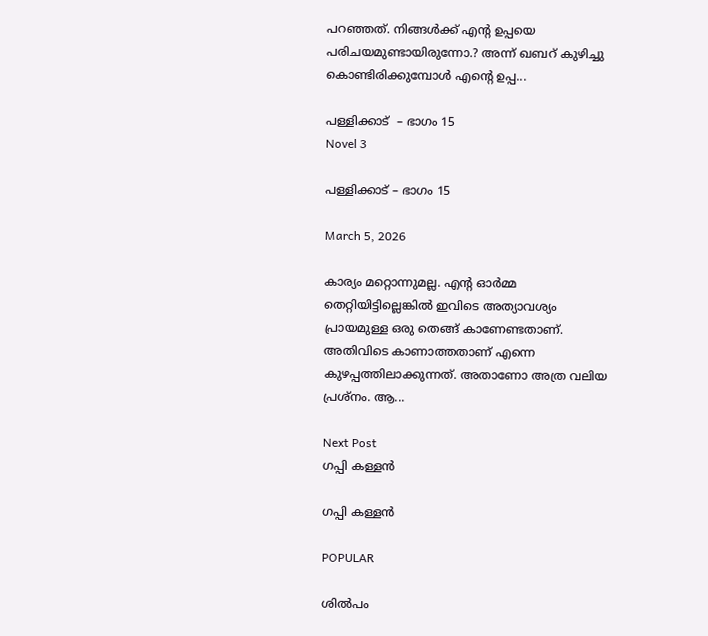പറഞ്ഞത്. നിങ്ങൾക്ക് എൻ്റ ഉപ്പയെ പരിചയമുണ്ടായിരുന്നോ.? അന്ന് ഖബറ് കുഴിച്ചു കൊണ്ടിരിക്കുമ്പോൾ എൻ്റെ ഉപ്പ...

പള്ളിക്കാട്  – ഭാഗം 15
Novel 3

പള്ളിക്കാട് – ഭാഗം 15

March 5, 2026

കാര്യം മറ്റൊന്നുമല്ല. എൻ്റ ഓർമ്മ തെറ്റിയിട്ടില്ലെങ്കിൽ ഇവിടെ അത്യാവശ്യം പ്രായമുള്ള ഒരു തെങ്ങ് കാണേണ്ടതാണ്. അതിവിടെ കാണാത്തതാണ് എന്നെ കുഴപ്പത്തിലാക്കുന്നത്. അതാണോ അത്ര വലിയ പ്രശ്നം. ആ...

Next Post
ഗപ്പി കള്ളൻ

ഗപ്പി കള്ളൻ

POPULAR

ശിൽപം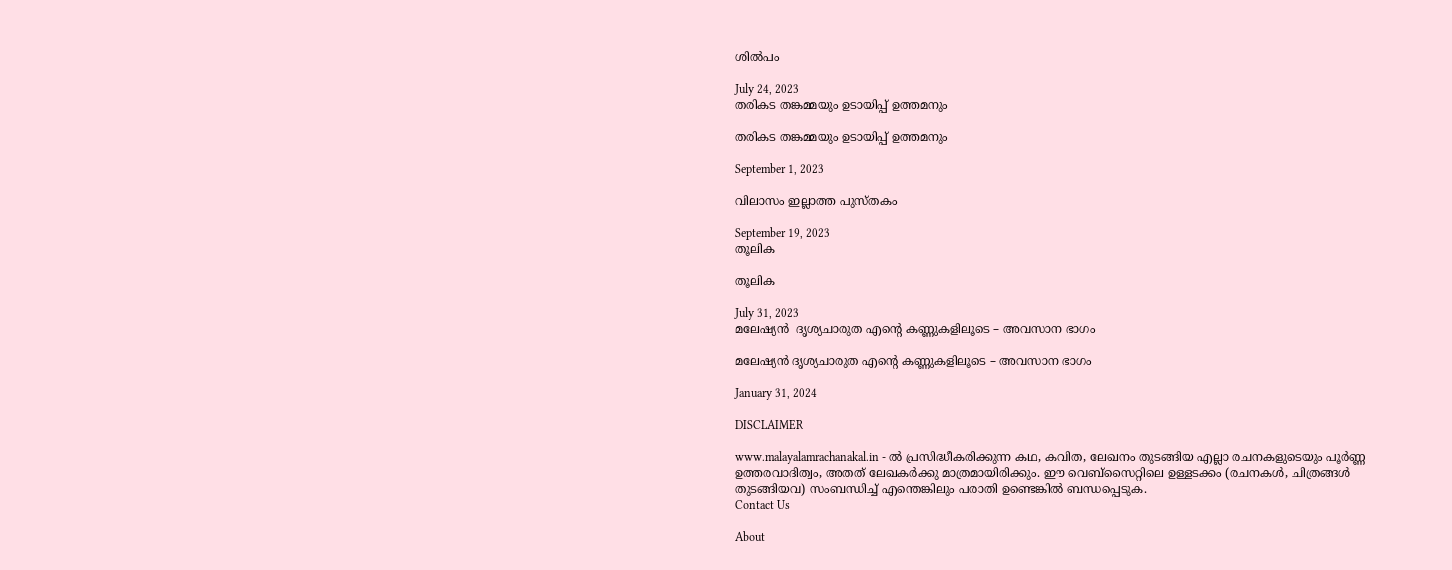ശിൽപം

July 24, 2023
തരികട തങ്കമ്മയും ഉടായിപ്പ് ഉത്തമനും

തരികട തങ്കമ്മയും ഉടായിപ്പ് ഉത്തമനും

September 1, 2023

വിലാസം ഇല്ലാത്ത പുസ്തകം

September 19, 2023
തൂലിക

തൂലിക

July 31, 2023
മലേഷ്യൻ  ദൃശ്യചാരുത എൻ്റെ കണ്ണുകളിലൂടെ – അവസാന ഭാഗം

മലേഷ്യൻ ദൃശ്യചാരുത എൻ്റെ കണ്ണുകളിലൂടെ – അവസാന ഭാഗം

January 31, 2024

DISCLAIMER

www.malayalamrachanakal.in - ല്‍ പ്രസിദ്ധീകരിക്കുന്ന കഥ, കവിത, ലേഖനം തുടങ്ങിയ എല്ലാ രചനകളുടെയും പൂർണ്ണ ഉത്തരവാദിത്വം, അതത് ലേഖകര്‍ക്കു മാത്രമായിരിക്കും. ഈ വെബ്‌സൈറ്റിലെ ഉള്ളടക്കം (രചനകൾ, ചിത്രങ്ങൾ തുടങ്ങിയവ) സംബന്ധിച്ച് എന്തെങ്കിലും പരാതി ഉണ്ടെങ്കിൽ ബന്ധപ്പെടുക.
Contact Us

About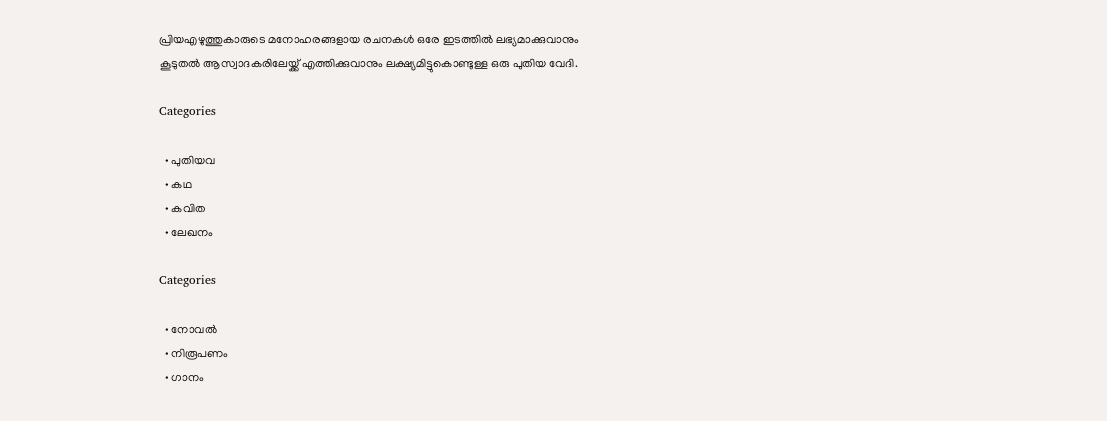പ്രിയഎഴുത്തുകാരുടെ മനോഹരങ്ങളായ രചനകൾ ഒരേ ഇടത്തിൽ ലഭ്യമാക്കുവാനും കൂടുതൽ ആസ്വാദകരിലേയ്ക്ക് എത്തിക്കുവാനും ലക്ഷ്യമിട്ടുകൊണ്ടുള്ള ഒരു പുതിയ വേദി.

Categories

  • പുതിയവ
  • കഥ
  • കവിത
  • ലേഖനം

Categories

  • നോവൽ
  • നിരൂപണം
  • ഗാനം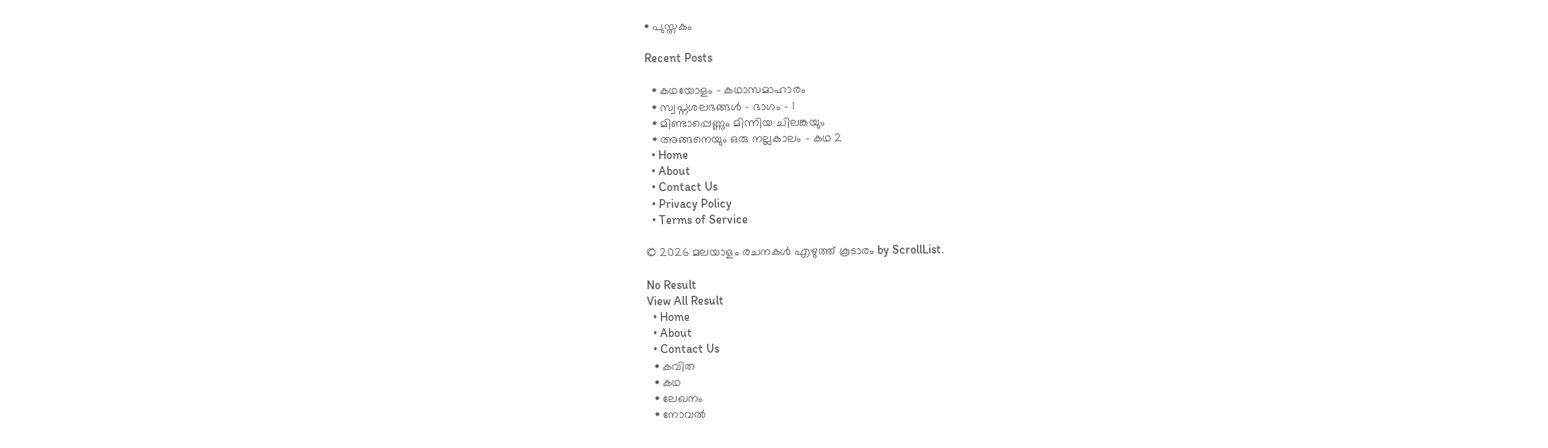• പുസ്തകം

Recent Posts

  • കഥയോളം – കഥാസമാഹാരം
  • സ്വപ്നശലഭങ്ങൾ – ഭാഗം – 1
  • മിണ്ടാപ്പെണ്ണും മിന്നിയ ചിലങ്കയും
  • അങ്ങനെയും ഒരു നല്ലകാലം – കഥ 2
  • Home
  • About
  • Contact Us
  • Privacy Policy
  • Terms of Service

© 2026 മലയാളം രചനകൾ എഴുത്ത് കൂടാരം by ScrollList.

No Result
View All Result
  • Home
  • About
  • Contact Us
  • കവിത
  • കഥ
  • ലേഖനം
  • നോവൽ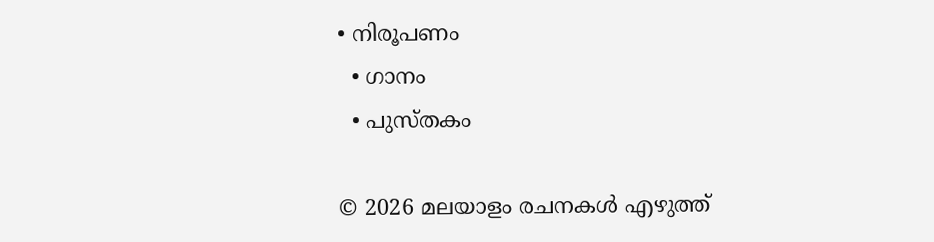• നിരൂപണം
  • ഗാനം
  • പുസ്തകം

© 2026 മലയാളം രചനകൾ എഴുത്ത്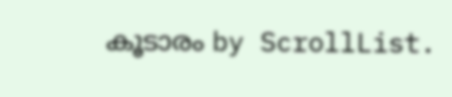കൂടാരം by ScrollList.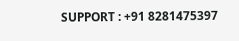SUPPORT : +91 8281475397